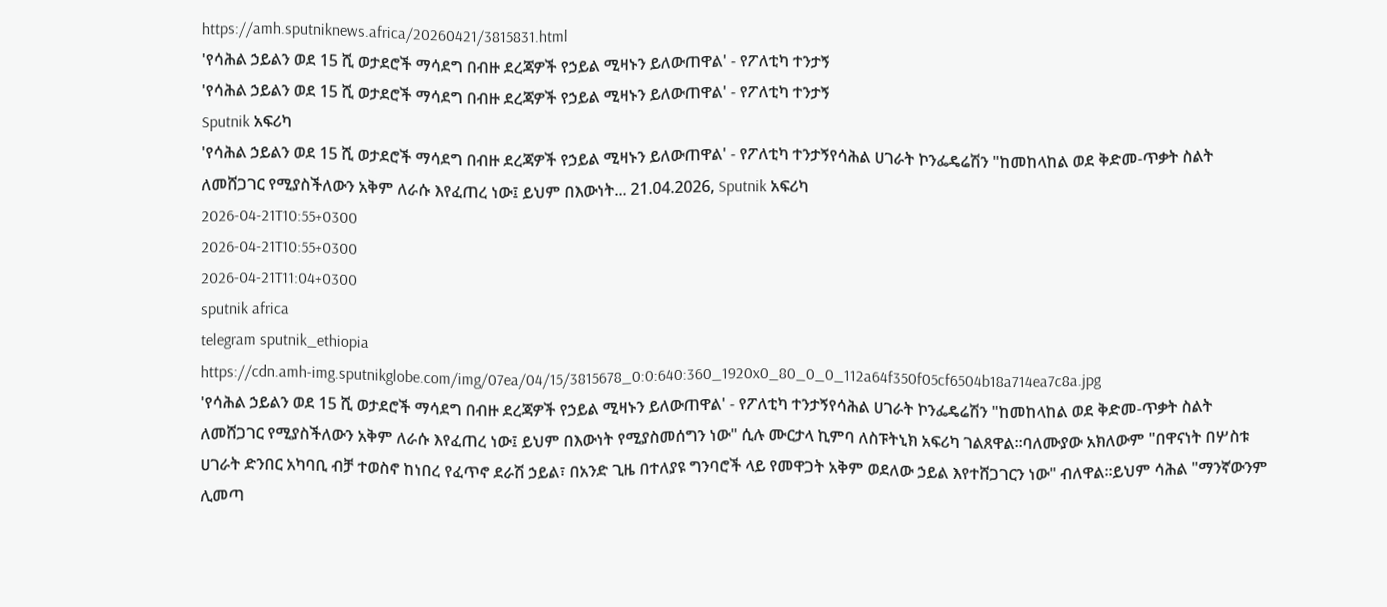https://amh.sputniknews.africa/20260421/3815831.html
'የሳሕል ኃይልን ወደ 15 ሺ ወታደሮች ማሳደግ በብዙ ደረጃዎች የኃይል ሚዛኑን ይለውጠዋል' - የፖለቲካ ተንታኝ
'የሳሕል ኃይልን ወደ 15 ሺ ወታደሮች ማሳደግ በብዙ ደረጃዎች የኃይል ሚዛኑን ይለውጠዋል' - የፖለቲካ ተንታኝ
Sputnik አፍሪካ
'የሳሕል ኃይልን ወደ 15 ሺ ወታደሮች ማሳደግ በብዙ ደረጃዎች የኃይል ሚዛኑን ይለውጠዋል' - የፖለቲካ ተንታኝየሳሕል ሀገራት ኮንፌዴሬሽን "ከመከላከል ወደ ቅድመ-ጥቃት ስልት ለመሸጋገር የሚያስችለውን አቅም ለራሱ እየፈጠረ ነው፤ ይህም በእውነት... 21.04.2026, Sputnik አፍሪካ
2026-04-21T10:55+0300
2026-04-21T10:55+0300
2026-04-21T11:04+0300
sputnik africa
telegram sputnik_ethiopia
https://cdn.amh-img.sputnikglobe.com/img/07ea/04/15/3815678_0:0:640:360_1920x0_80_0_0_112a64f350f05cf6504b18a714ea7c8a.jpg
'የሳሕል ኃይልን ወደ 15 ሺ ወታደሮች ማሳደግ በብዙ ደረጃዎች የኃይል ሚዛኑን ይለውጠዋል' - የፖለቲካ ተንታኝየሳሕል ሀገራት ኮንፌዴሬሽን "ከመከላከል ወደ ቅድመ-ጥቃት ስልት ለመሸጋገር የሚያስችለውን አቅም ለራሱ እየፈጠረ ነው፤ ይህም በእውነት የሚያስመሰግን ነው" ሲሉ ሙርታላ ኪምባ ለስፑትኒክ አፍሪካ ገልጸዋል።ባለሙያው አክለውም "በዋናነት በሦስቱ ሀገራት ድንበር አካባቢ ብቻ ተወስኖ ከነበረ የፈጥኖ ደራሽ ኃይል፣ በአንድ ጊዜ በተለያዩ ግንባሮች ላይ የመዋጋት አቅም ወደለው ኃይል እየተሸጋገርን ነው" ብለዋል።ይህም ሳሕል "ማንኛውንም ሊመጣ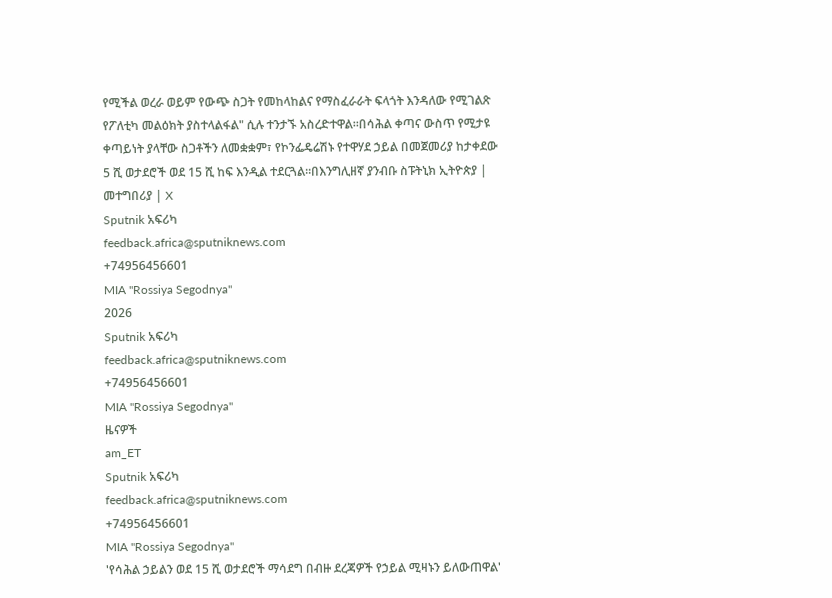የሚችል ወረራ ወይም የውጭ ስጋት የመከላከልና የማስፈራራት ፍላጎት እንዳለው የሚገልጽ የፖለቲካ መልዕክት ያስተላልፋል" ሲሉ ተንታኙ አስረድተዋል።በሳሕል ቀጣና ውስጥ የሚታዩ ቀጣይነት ያላቸው ስጋቶችን ለመቋቋም፣ የኮንፌዴሬሽኑ የተዋሃደ ኃይል በመጀመሪያ ከታቀደው 5 ሺ ወታደሮች ወደ 15 ሺ ከፍ እንዲል ተደርጓል።በእንግሊዘኛ ያንብቡ ስፑትኒክ ኢትዮጵያ | መተግበሪያ | X
Sputnik አፍሪካ
feedback.africa@sputniknews.com
+74956456601
MIA "Rossiya Segodnya"
2026
Sputnik አፍሪካ
feedback.africa@sputniknews.com
+74956456601
MIA "Rossiya Segodnya"
ዜናዎች
am_ET
Sputnik አፍሪካ
feedback.africa@sputniknews.com
+74956456601
MIA "Rossiya Segodnya"
'የሳሕል ኃይልን ወደ 15 ሺ ወታደሮች ማሳደግ በብዙ ደረጃዎች የኃይል ሚዛኑን ይለውጠዋል'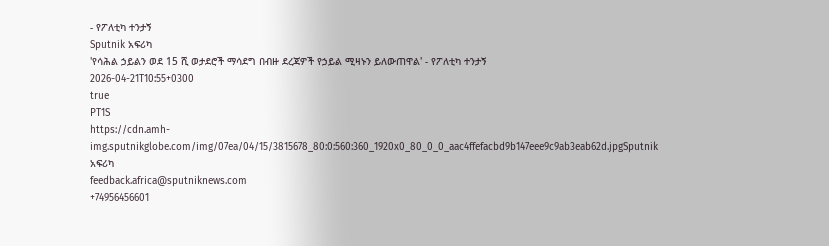- የፖለቲካ ተንታኝ
Sputnik አፍሪካ
'የሳሕል ኃይልን ወደ 15 ሺ ወታደሮች ማሳደግ በብዙ ደረጃዎች የኃይል ሚዛኑን ይለውጠዋል' - የፖለቲካ ተንታኝ
2026-04-21T10:55+0300
true
PT1S
https://cdn.amh-img.sputnikglobe.com/img/07ea/04/15/3815678_80:0:560:360_1920x0_80_0_0_aac4ffefacbd9b147eee9c9ab3eab62d.jpgSputnik አፍሪካ
feedback.africa@sputniknews.com
+74956456601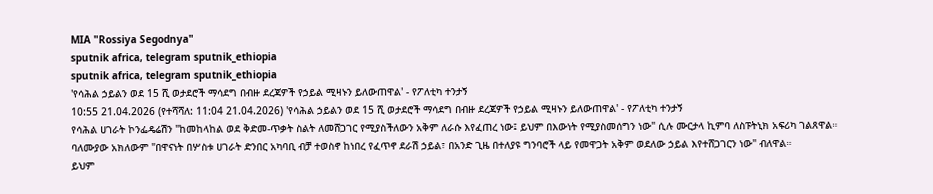MIA "Rossiya Segodnya"
sputnik africa, telegram sputnik_ethiopia
sputnik africa, telegram sputnik_ethiopia
'የሳሕል ኃይልን ወደ 15 ሺ ወታደሮች ማሳደግ በብዙ ደረጃዎች የኃይል ሚዛኑን ይለውጠዋል' - የፖለቲካ ተንታኝ
10:55 21.04.2026 (የተሻሻለ: 11:04 21.04.2026) 'የሳሕል ኃይልን ወደ 15 ሺ ወታደሮች ማሳደግ በብዙ ደረጃዎች የኃይል ሚዛኑን ይለውጠዋል' - የፖለቲካ ተንታኝ
የሳሕል ሀገራት ኮንፌዴሬሽን "ከመከላከል ወደ ቅድመ-ጥቃት ስልት ለመሸጋገር የሚያስችለውን አቅም ለራሱ እየፈጠረ ነው፤ ይህም በእውነት የሚያስመሰግን ነው" ሲሉ ሙርታላ ኪምባ ለስፑትኒክ አፍሪካ ገልጸዋል።
ባለሙያው አክለውም "በዋናነት በሦስቱ ሀገራት ድንበር አካባቢ ብቻ ተወስኖ ከነበረ የፈጥኖ ደራሽ ኃይል፣ በአንድ ጊዜ በተለያዩ ግንባሮች ላይ የመዋጋት አቅም ወደለው ኃይል እየተሸጋገርን ነው" ብለዋል።
ይህም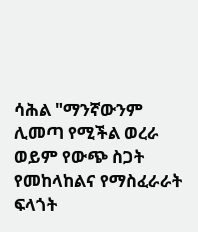ሳሕል "ማንኛውንም ሊመጣ የሚችል ወረራ ወይም የውጭ ስጋት የመከላከልና የማስፈራራት ፍላጎት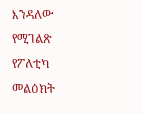እንዳለው የሚገልጽ የፖለቲካ መልዕክት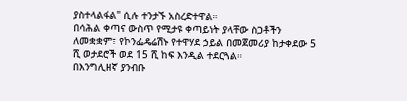ያስተላልፋል" ሲሉ ተንታኙ አስረድተዋል።
በሳሕል ቀጣና ውስጥ የሚታዩ ቀጣይነት ያላቸው ስጋቶችን ለመቋቋም፣ የኮንፌዴሬሽኑ የተዋሃደ ኃይል በመጀመሪያ ከታቀደው 5 ሺ ወታደሮች ወደ 15 ሺ ከፍ እንዲል ተደርጓል።
በእንግሊዘኛ ያንብቡ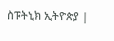ስፑትኒክ ኢትዮጵያ |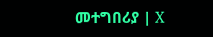መተግበሪያ | X